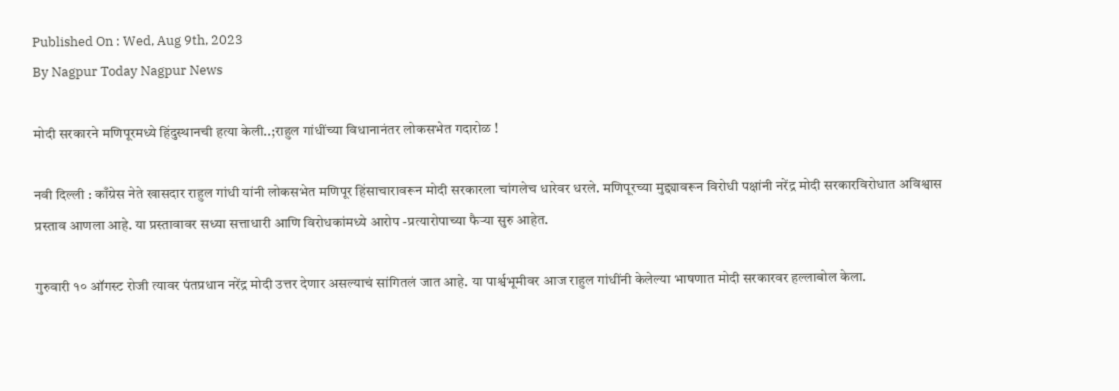Published On : Wed, Aug 9th, 2023
By Nagpur Today Nagpur News

मोदी सरकारने मणिपूरमध्ये हिंदुस्थानची हत्या केली..;राहुल गांधींच्या विधानानंतर लोकसभेत गदारोळ !

नवी दिल्ली : काँग्रेस नेते खासदार राहुल गांधी यांनी लोकसभेत मणिपूर हिंसाचारावरून मोदी सरकारला चांगलेच धारेवर धरले. मणिपूरच्या मुद्द्यावरून विरोधी पक्षांनी नरेंद्र मोदी सरकारविरोधात अविश्वास प्रस्ताव आणला आहे. या प्रस्तावावर सध्या सत्ताधारी आणि विरोधकांमध्ये आरोप -प्रत्यारोपाच्या फैऱ्या सुरु आहेत.

गुरुवारी १० ऑगस्ट रोजी त्यावर पंतप्रधान नरेंद्र मोदी उत्तर देणार असल्याचं सांगितलं जात आहे. या पार्श्वभूमीवर आज राहुल गांधींनी केलेल्या भाषणात मोदी सरकारवर हल्लाबोल केला.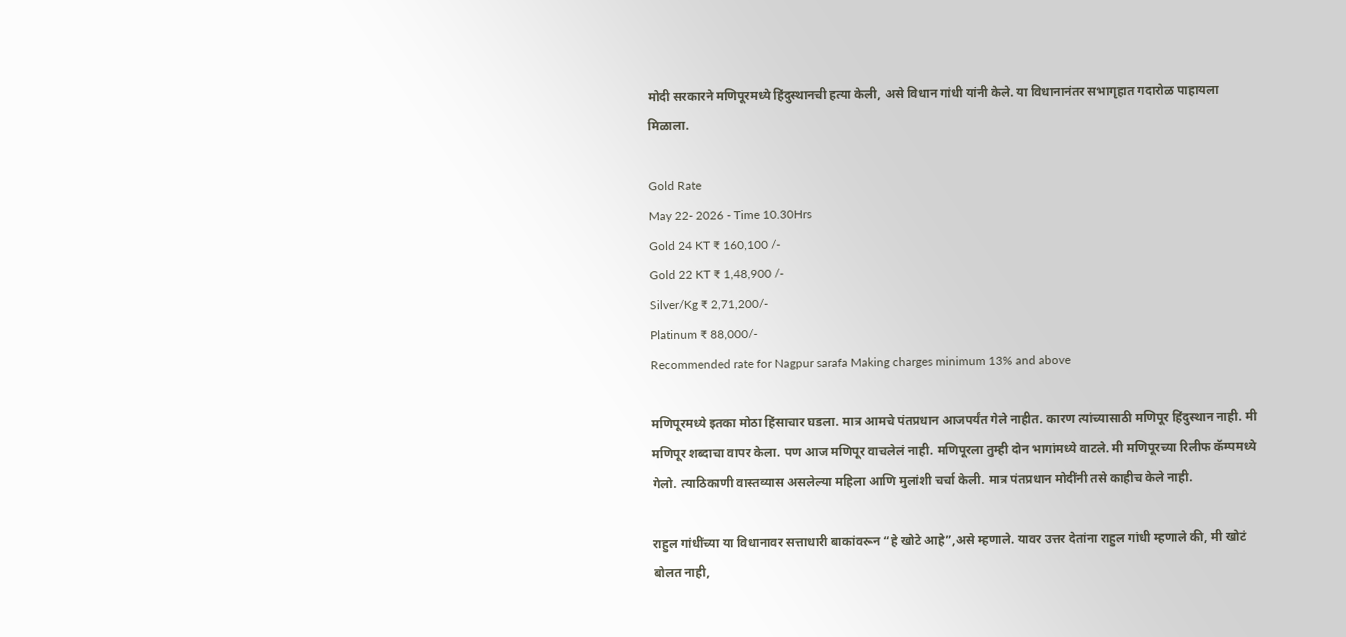मोदी सरकारने मणिपूरमध्ये हिंदुस्थानची हत्या केली, असे विधान गांधी यांनी केले. या विधानानंतर सभागृहात गदारोळ पाहायला मिळाला.

Gold Rate
May 22- 2026 - Time 10.30Hrs
Gold 24 KT ₹ 160,100 /-
Gold 22 KT ₹ 1,48,900 /-
Silver/Kg ₹ 2,71,200/-
Platinum ₹ 88,000/-
Recommended rate for Nagpur sarafa Making charges minimum 13% and above

मणिपूरमध्ये इतका मोठा हिंसाचार घडला. मात्र आमचे पंतप्रधान आजपर्यंत गेले नाहीत. कारण त्यांच्यासाठी मणिपूर हिंदुस्थान नाही. मी मणिपूर शब्दाचा वापर केला. पण आज मणिपूर वाचलेलं नाही. मणिपूरला तुम्ही दोन भागांमध्ये वाटले. मी मणिपूरच्या रिलीफ कॅम्पमध्ये गेलो. त्याठिकाणी वास्तव्यास असलेल्या महिला आणि मुलांशी चर्चा केली. मात्र पंतप्रधान मोदींनी तसे काहीच केले नाही.

राहुल गांधींच्या या विधानावर सत्ताधारी बाकांवरून “हे खोटे आहे”,असे म्हणाले. यावर उत्तर देतांना राहुल गांधी म्हणाले की, मी खोटं बोलत नाही,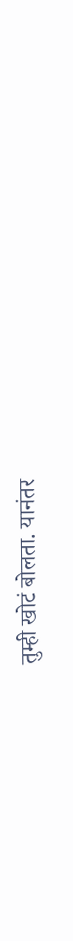तुम्ही खोटं बोलता. यानंतर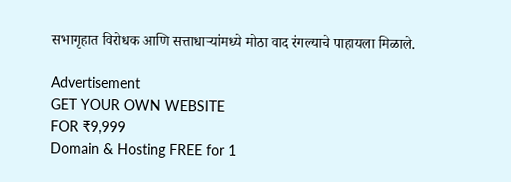सभागृहात विरोधक आणि सत्ताधाऱ्यांमध्ये मोठा वाद रंगल्याचे पाहायला मिळाले.

Advertisement
GET YOUR OWN WEBSITE
FOR ₹9,999
Domain & Hosting FREE for 1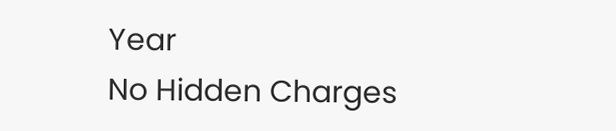Year
No Hidden Charges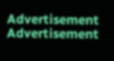Advertisement
Advertisement